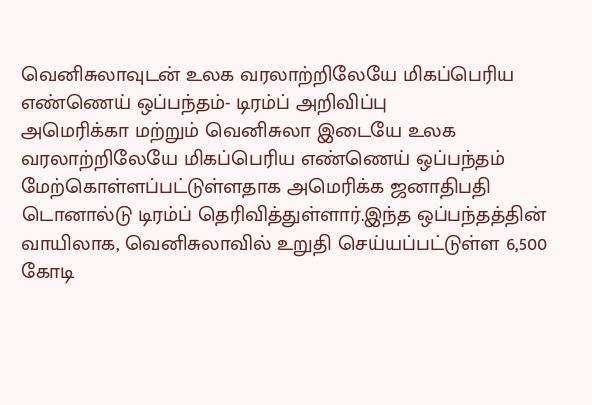வெனிசுலாவுடன் உலக வரலாற்றிலேயே மிகப்பெரிய எண்ணெய் ஒப்பந்தம்- டிரம்ப் அறிவிப்பு
அமெரிக்கா மற்றும் வெனிசுலா இடையே உலக வரலாற்றிலேயே மிகப்பெரிய எண்ணெய் ஒப்பந்தம் மேற்கொள்ளப்பட்டுள்ளதாக அமெரிக்க ஜனாதிபதி டொனால்டு டிரம்ப் தெரிவித்துள்ளார்.இந்த ஒப்பந்தத்தின் வாயிலாக, வெனிசுலாவில் உறுதி செய்யப்பட்டுள்ள 6,500 கோடி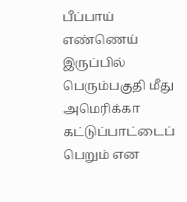பீப்பாய் எண்ணெய் இருப்பில் பெரும்பகுதி மீது அமெரிக்கா கட்டுப்பாட்டைப் பெறும் என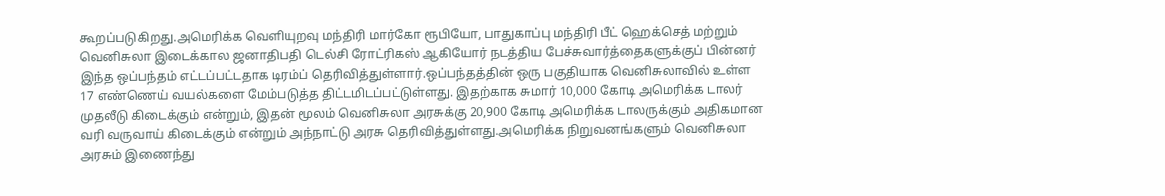கூறப்படுகிறது.அமெரிக்க வெளியுறவு மந்திரி மார்கோ ரூபியோ, பாதுகாப்பு மந்திரி பீட் ஹெக்செத் மற்றும் வெனிசுலா இடைக்கால ஜனாதிபதி டெல்சி ரோட்ரிகஸ் ஆகியோர் நடத்திய பேச்சுவார்த்தைகளுக்குப் பின்னர் இந்த ஒப்பந்தம் எட்டப்பட்டதாக டிரம்ப் தெரிவித்துள்ளார்.ஒப்பந்தத்தின் ஒரு பகுதியாக வெனிசுலாவில் உள்ள 17 எண்ணெய் வயல்களை மேம்படுத்த திட்டமிடப்பட்டுள்ளது. இதற்காக சுமார் 10,000 கோடி அமெரிக்க டாலர் முதலீடு கிடைக்கும் என்றும், இதன் மூலம் வெனிசுலா அரசுக்கு 20,900 கோடி அமெரிக்க டாலருக்கும் அதிகமான வரி வருவாய் கிடைக்கும் என்றும் அந்நாட்டு அரசு தெரிவித்துள்ளது.அமெரிக்க நிறுவனங்களும் வெனிசுலா அரசும் இணைந்து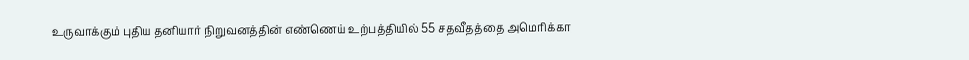உருவாக்கும் புதிய தனியார் நிறுவனத்தின் எண்ணெய் உற்பத்தியில் 55 சதவீதத்தை அமெரிக்கா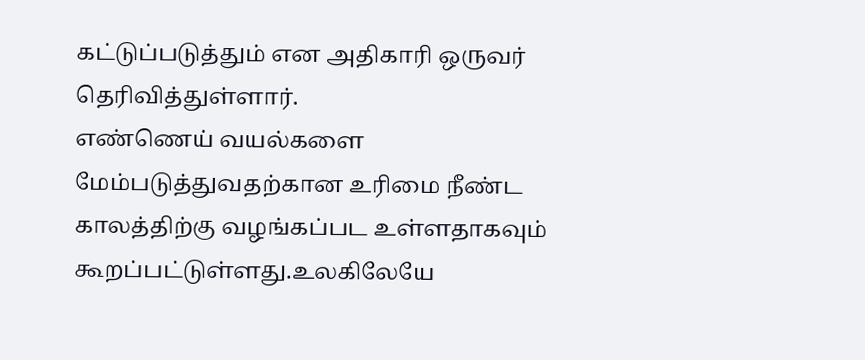கட்டுப்படுத்தும் என அதிகாரி ஒருவர் தெரிவித்துள்ளார்.
எண்ணெய் வயல்களை மேம்படுத்துவதற்கான உரிமை நீண்ட காலத்திற்கு வழங்கப்பட உள்ளதாகவும் கூறப்பட்டுள்ளது.உலகிலேயே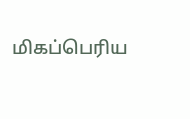மிகப்பெரிய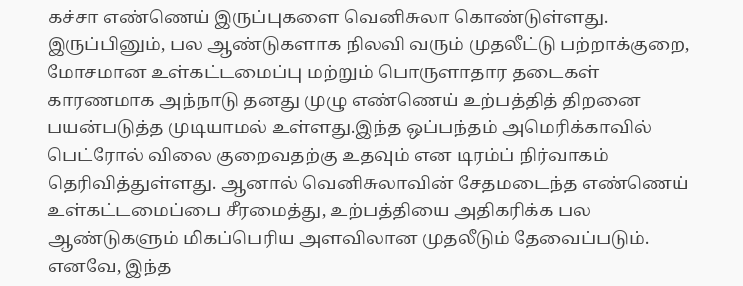கச்சா எண்ணெய் இருப்புகளை வெனிசுலா கொண்டுள்ளது. இருப்பினும், பல ஆண்டுகளாக நிலவி வரும் முதலீட்டு பற்றாக்குறை, மோசமான உள்கட்டமைப்பு மற்றும் பொருளாதார தடைகள் காரணமாக அந்நாடு தனது முழு எண்ணெய் உற்பத்தித் திறனை பயன்படுத்த முடியாமல் உள்ளது.இந்த ஒப்பந்தம் அமெரிக்காவில் பெட்ரோல் விலை குறைவதற்கு உதவும் என டிரம்ப் நிர்வாகம் தெரிவித்துள்ளது. ஆனால் வெனிசுலாவின் சேதமடைந்த எண்ணெய் உள்கட்டமைப்பை சீரமைத்து, உற்பத்தியை அதிகரிக்க பல ஆண்டுகளும் மிகப்பெரிய அளவிலான முதலீடும் தேவைப்படும். எனவே, இந்த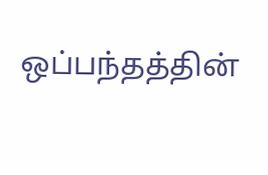ஒப்பந்தத்தின்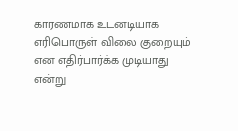காரணமாக உடனடியாக எரிபொருள் விலை குறையும் என எதிர்பார்க்க முடியாது என்று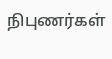நிபுணர்கள்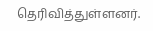தெரிவித்துள்ளனர்.